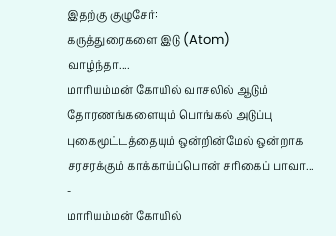இதற்கு குழுசேர்:
கருத்துரைகளை இடு (Atom)
வாழ்ந்தா....
மாரியம்மன் கோயில் வாசலில் ஆடும் தோரணங்களையும் பொங்கல் அடுப்பு புகைமூட்டத்தையும் ஒன்றின்மேல் ஒன்றாக சரசரக்கும் காக்காய்ப்பொன் சரிகைப் பாவா...
-
மாரியம்மன் கோயில்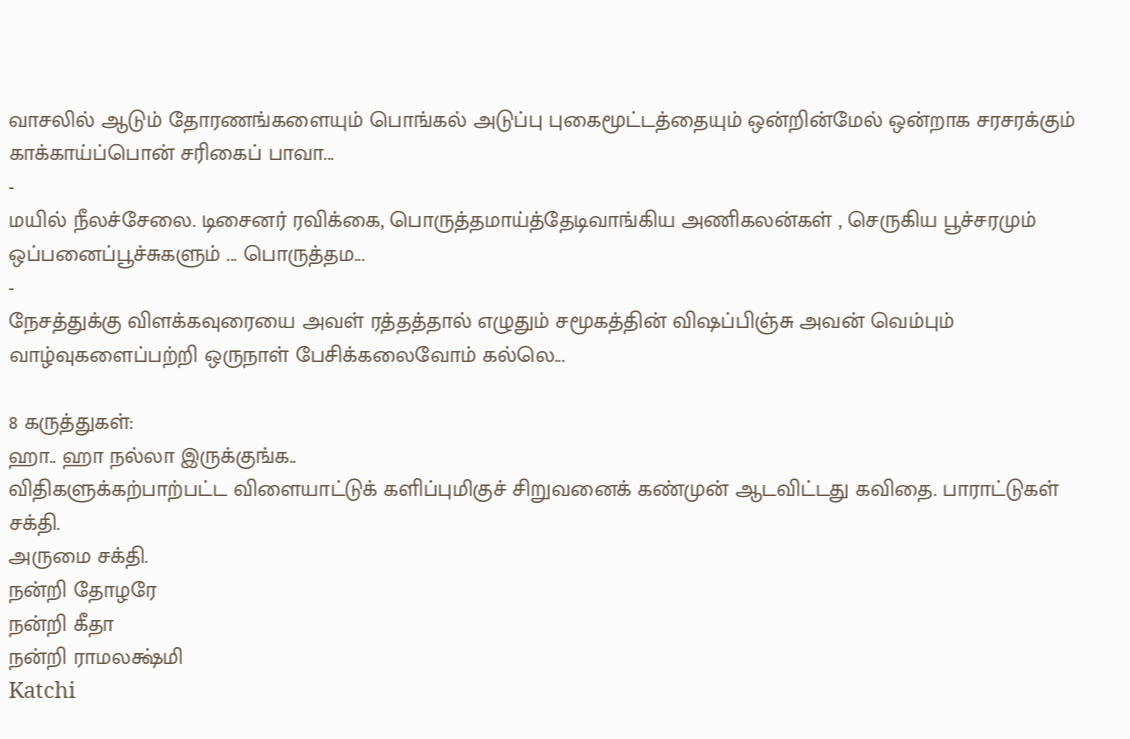வாசலில் ஆடும் தோரணங்களையும் பொங்கல் அடுப்பு புகைமூட்டத்தையும் ஒன்றின்மேல் ஒன்றாக சரசரக்கும் காக்காய்ப்பொன் சரிகைப் பாவா...
-
மயில் நீலச்சேலை. டிசைனர் ரவிக்கை, பொருத்தமாய்த்தேடிவாங்கிய அணிகலன்கள் , செருகிய பூச்சரமும் ஒப்பனைப்பூச்சுகளும் ... பொருத்தம...
-
நேசத்துக்கு விளக்கவுரையை அவள் ரத்தத்தால் எழுதும் சமூகத்தின் விஷப்பிஞ்சு அவன் வெம்பும் வாழ்வுகளைப்பற்றி ஒருநாள் பேசிக்கலைவோம் கல்லெ...

8 கருத்துகள்:
ஹா.. ஹா நல்லா இருக்குங்க..
விதிகளுக்கற்பாற்பட்ட விளையாட்டுக் களிப்புமிகுச் சிறுவனைக் கண்முன் ஆடவிட்டது கவிதை. பாராட்டுகள் சக்தி.
அருமை சக்தி.
நன்றி தோழரே
நன்றி கீதா
நன்றி ராமலக்ஷ்மி
Katchi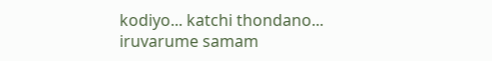kodiyo... katchi thondano...
iruvarume samam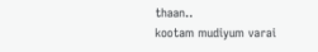thaan..
kootam mudiyum varai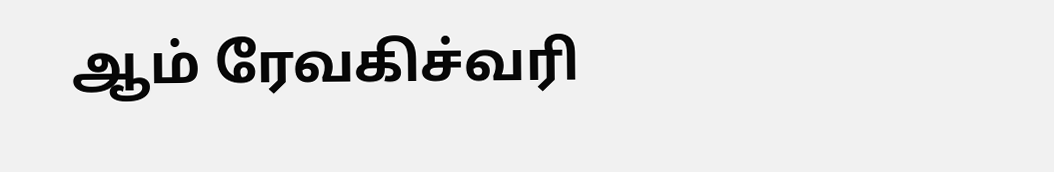ஆம் ரேவகிச்வரி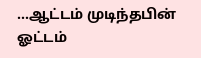...ஆட்டம் முடிந்தபின் ஓட்டம்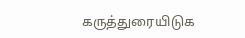கருத்துரையிடுக